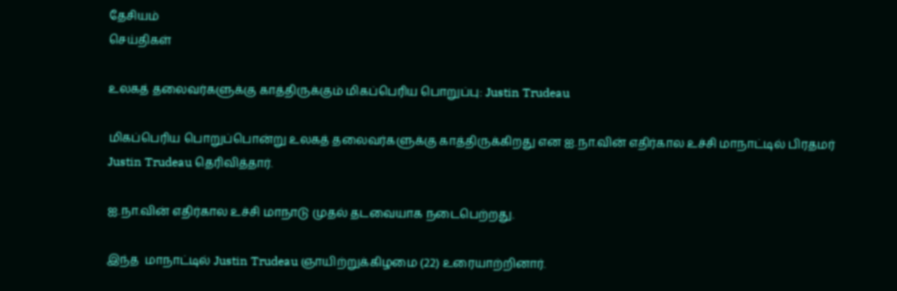தேசியம்
செய்திகள்

உலகத் தலைவர்களுக்கு காத்திருக்கும் மிகப்பெரிய பொறுப்பு: Justin Trudeau

மிகப்பெரிய பொறுப்பொன்று உலகத் தலைவர்களுக்கு காத்திருக்கிறது என ஐ.நா.வின் எதிர்கால உச்சி மாநாட்டில் பிரதமர் Justin Trudeau தெரிவித்தார்.

ஐ.நா.வின் எதிர்கால உச்சி மாநாடு முதல் தடவையாக நடைபெற்றது.

இந்த  மாநாட்டில் Justin Trudeau ஞாயிற்றுக்கிழமை (22) உரையாற்றினார்.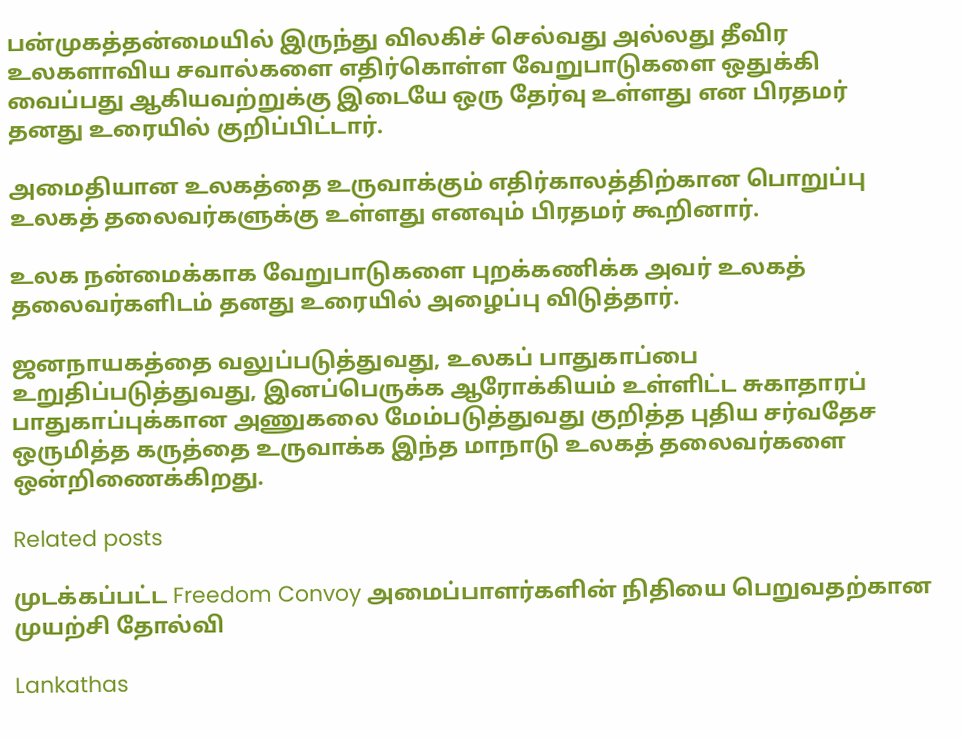பன்முகத்தன்மையில் இருந்து விலகிச் செல்வது அல்லது தீவிர உலகளாவிய சவால்களை எதிர்கொள்ள வேறுபாடுகளை ஒதுக்கி வைப்பது ஆகியவற்றுக்கு இடையே ஒரு தேர்வு உள்ளது என பிரதமர் தனது உரையில் குறிப்பிட்டார்.

அமைதியான உலகத்தை உருவாக்கும் எதிர்காலத்திற்கான பொறுப்பு உலகத் தலைவர்களுக்கு உள்ளது எனவும் பிரதமர் கூறினார்.

உலக நன்மைக்காக வேறுபாடுகளை புறக்கணிக்க அவர் உலகத் தலைவர்களிடம் தனது உரையில் அழைப்பு விடுத்தார்.

ஜனநாயகத்தை வலுப்படுத்துவது, உலகப் பாதுகாப்பை உறுதிப்படுத்துவது, இனப்பெருக்க ஆரோக்கியம் உள்ளிட்ட சுகாதாரப் பாதுகாப்புக்கான அணுகலை மேம்படுத்துவது குறித்த புதிய சர்வதேச ஒருமித்த கருத்தை உருவாக்க இந்த மாநாடு உலகத் தலைவர்களை ஒன்றிணைக்கிறது.

Related posts

முடக்கப்பட்ட Freedom Convoy அமைப்பாளர்களின் நிதியை பெறுவதற்கான முயற்சி தோல்வி

Lankathas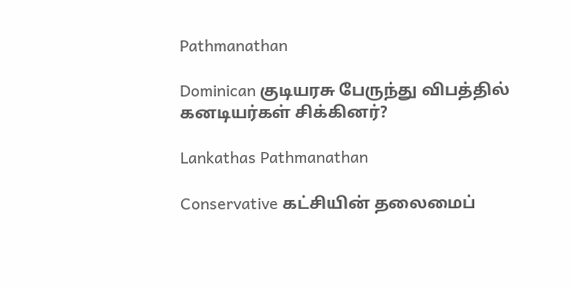Pathmanathan

Dominican குடியரசு பேருந்து விபத்தில் கனடியர்கள் சிக்கினர்?

Lankathas Pathmanathan

Conservative கட்சியின் தலைமைப்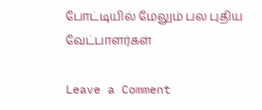போட்டியில் மேலும் பல புதிய வேட்பாளர்கள்

Leave a Comment